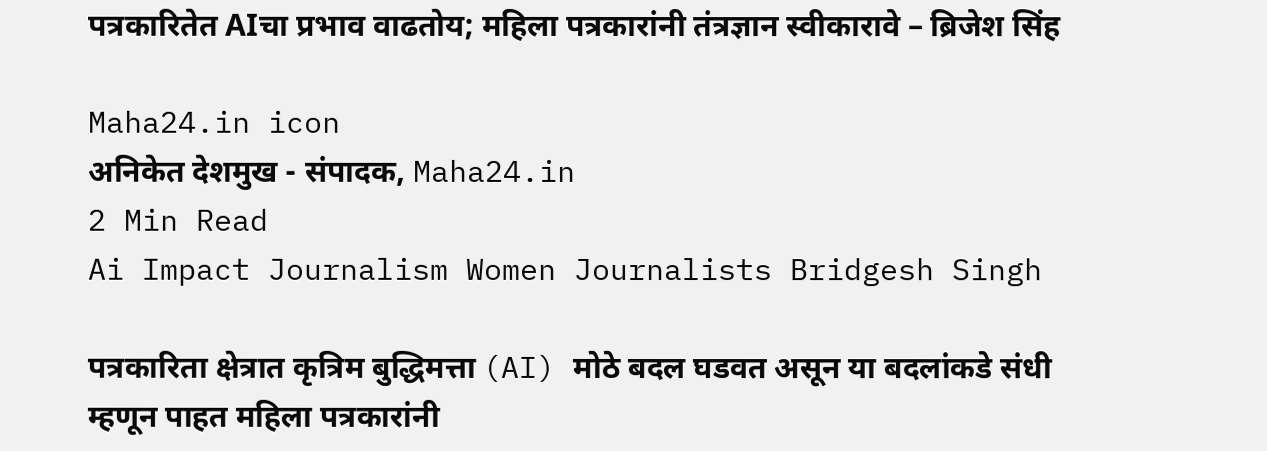पत्रकारितेत AIचा प्रभाव वाढतोय; महिला पत्रकारांनी तंत्रज्ञान स्वीकारावे – ब्रिजेश सिंह

Maha24.in icon
अनिकेत देशमुख - संपादक, Maha24.in
2 Min Read
Ai Impact Journalism Women Journalists Bridgesh Singh

पत्रकारिता क्षेत्रात कृत्रिम बुद्धिमत्ता (AI) मोठे बदल घडवत असून या बदलांकडे संधी म्हणून पाहत महिला पत्रकारांनी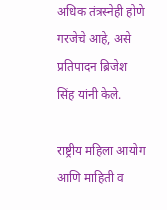अधिक तंत्रस्नेही होणे गरजेचे आहे, असे प्रतिपादन ब्रिजेश सिंह यांनी केले.

राष्ट्रीय महिला आयोग आणि माहिती व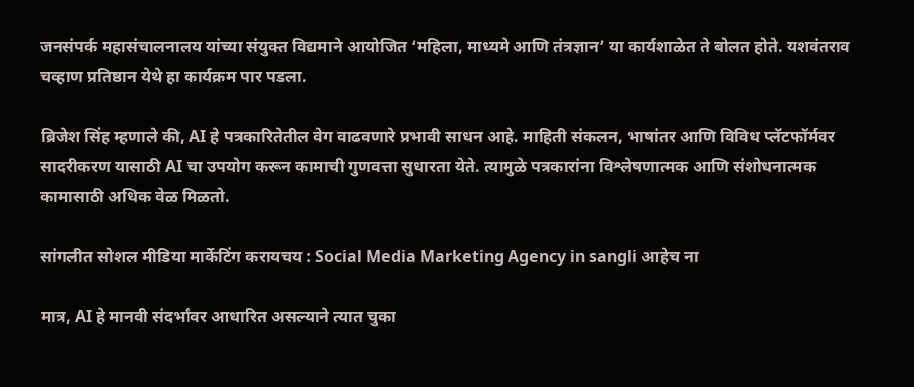जनसंपर्क महासंचालनालय यांच्या संयुक्त विद्यमाने आयोजित ‘महिला, माध्यमे आणि तंत्रज्ञान’ या कार्यशाळेत ते बोलत होते. यशवंतराव चव्हाण प्रतिष्ठान येथे हा कार्यक्रम पार पडला.

ब्रिजेश सिंह म्हणाले की, AI हे पत्रकारितेतील वेग वाढवणारे प्रभावी साधन आहे. माहिती संकलन, भाषांतर आणि विविध प्लॅटफॉर्मवर सादरीकरण यासाठी AI चा उपयोग करून कामाची गुणवत्ता सुधारता येते. त्यामुळे पत्रकारांना विश्लेषणात्मक आणि संशोधनात्मक कामासाठी अधिक वेळ मिळतो.

सांगलीत सोशल मीडिया मार्केटिंग करायचय : Social Media Marketing Agency in sangli आहेच ना

मात्र, AI हे मानवी संदर्भांवर आधारित असल्याने त्यात चुका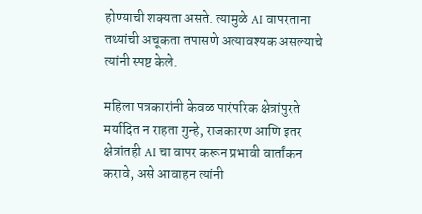होण्याची शक्यता असते. त्यामुळे AI वापरताना तथ्यांची अचूकता तपासणे अत्यावश्यक असल्याचे त्यांनी स्पष्ट केले.

महिला पत्रकारांनी केवळ पारंपरिक क्षेत्रांपुरते मर्यादित न राहता गुन्हे, राजकारण आणि इतर क्षेत्रांतही AI चा वापर करून प्रभावी वार्तांकन करावे, असे आवाहन त्यांनी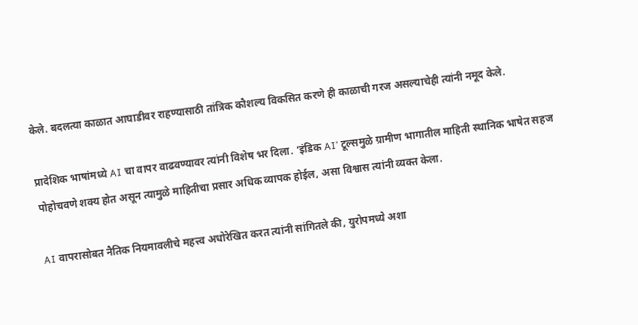केले. बदलत्या काळात आघाडीवर राहण्यासाठी तांत्रिक कौशल्य विकसित करणे ही काळाची गरज असल्याचेही त्यांनी नमूद केले.

प्रादेशिक भाषांमध्ये AI चा वापर वाढवण्यावर त्यांनी विशेष भर दिला. ‘इंडिक AI’ टूल्समुळे ग्रामीण भागातील माहिती स्थानिक भाषेत सहज पोहोचवणे शक्य होत असून त्यामुळे माहितीचा प्रसार अधिक व्यापक होईल, असा विश्वास त्यांनी व्यक्त केला.

AI वापरासोबत नैतिक नियमावलीचे महत्त्व अधोरेखित करत त्यांनी सांगितले की, युरोपमध्ये अशा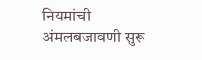नियमांची अंमलबजावणी सुरू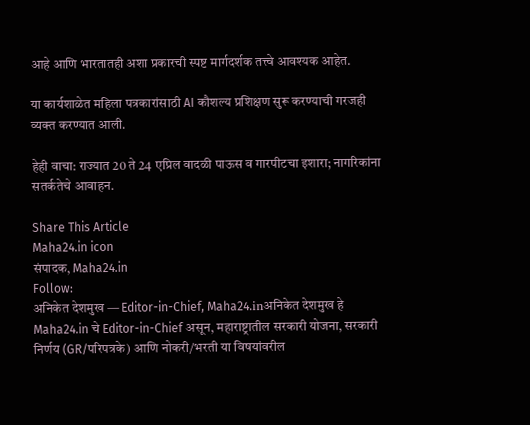आहे आणि भारतातही अशा प्रकारची स्पष्ट मार्गदर्शक तत्त्वे आवश्यक आहेत.

या कार्यशाळेत महिला पत्रकारांसाठी AI कौशल्य प्रशिक्षण सुरू करण्याची गरजही व्यक्त करण्यात आली.

हेही वाचा: राज्यात 20 ते 24 एप्रिल वादळी पाऊस व गारपीटचा इशारा; नागरिकांना सतर्कतेचे आवाहन.

Share This Article
Maha24.in icon
संपादक, Maha24.in
Follow:
अनिकेत देशमुख — Editor-in-Chief, Maha24.inअनिकेत देशमुख हे Maha24.in चे Editor-in-Chief असून, महाराष्ट्रातील सरकारी योजना, सरकारी निर्णय (GR/परिपत्रके) आणि नोकरी/भरती या विषयांवरील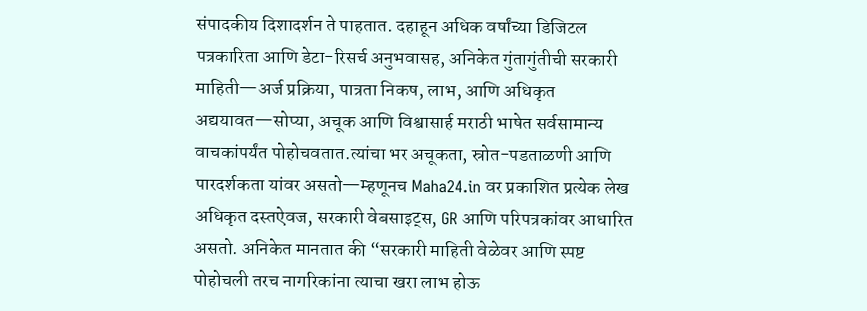संपादकीय दिशादर्शन ते पाहतात. दहाहून अधिक वर्षांच्या डिजिटल पत्रकारिता आणि डेटा-रिसर्च अनुभवासह, अनिकेत गुंतागुंतीची सरकारी माहिती—अर्ज प्रक्रिया, पात्रता निकष, लाभ, आणि अधिकृत अद्ययावत—सोप्या, अचूक आणि विश्वासार्ह मराठी भाषेत सर्वसामान्य वाचकांपर्यंत पोहोचवतात.त्यांचा भर अचूकता, स्रोत-पडताळणी आणि पारदर्शकता यांवर असतो—म्हणूनच Maha24.in वर प्रकाशित प्रत्येक लेख अधिकृत दस्तऐवज, सरकारी वेबसाइट्स, GR आणि परिपत्रकांवर आधारित असतो. अनिकेत मानतात की “सरकारी माहिती वेळेवर आणि स्पष्ट पोहोचली तरच नागरिकांना त्याचा खरा लाभ होऊ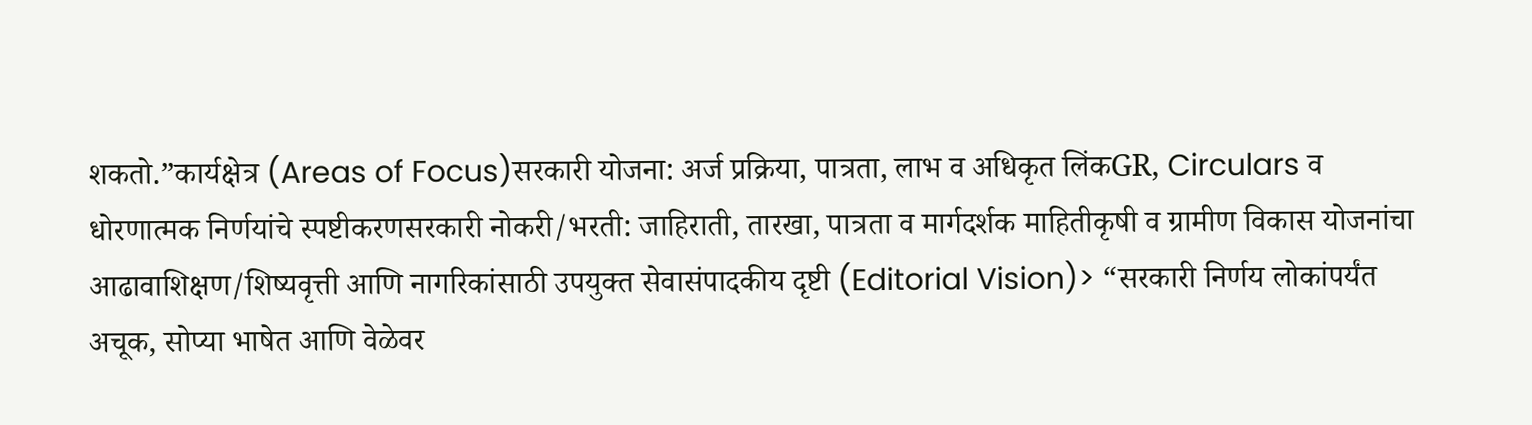शकतो.”कार्यक्षेत्र (Areas of Focus)सरकारी योजना: अर्ज प्रक्रिया, पात्रता, लाभ व अधिकृत लिंकGR, Circulars व धोरणात्मक निर्णयांचे स्पष्टीकरणसरकारी नोकरी/भरती: जाहिराती, तारखा, पात्रता व मार्गदर्शक माहितीकृषी व ग्रामीण विकास योजनांचा आढावाशिक्षण/शिष्यवृत्ती आणि नागरिकांसाठी उपयुक्त सेवासंपादकीय दृष्टी (Editorial Vision)> “सरकारी निर्णय लोकांपर्यंत अचूक, सोप्या भाषेत आणि वेळेवर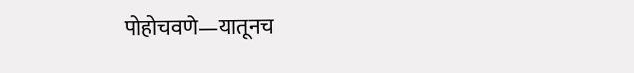पोहोचवणे—यातूनच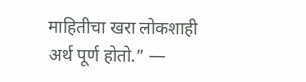माहितीचा खरा लोकशाही अर्थ पूर्ण होतो.” —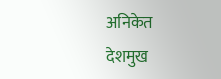अनिकेत देशमुख